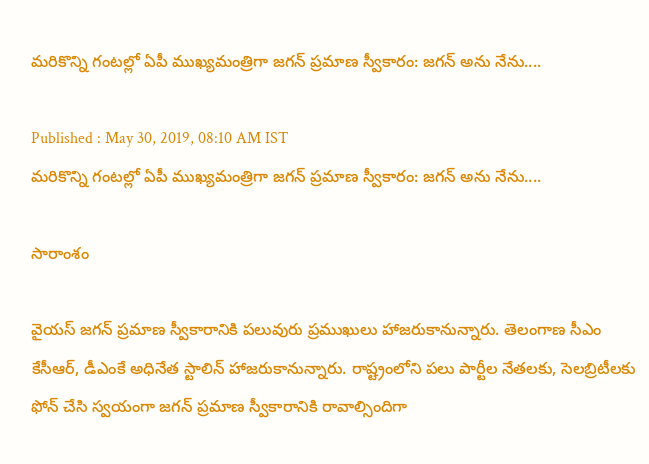మరికొన్ని గంటల్లో ఏపీ ముఖ్యమంత్రిగా జగన్ ప్రమాణ స్వీకారం: జగన్ అను నేను....

Published : May 30, 2019, 08:10 AM IST
మరికొన్ని గంటల్లో ఏపీ ముఖ్యమంత్రిగా జగన్ ప్రమాణ స్వీకారం: జగన్ అను నేను....

సారాంశం

వైయస్ జగన్ ప్రమాణ స్వీకారానికి పలువురు ప్రముఖులు హాజరుకానున్నారు. తెలంగాణ సీఎం కేసీఆర్, డీఎంకే అధినేత స్టాలిన్‌ హాజరుకానున్నారు. రాష్ట్రంలోని పలు పార్టీల నేతలకు, సెలబ్రిటీలకు ఫోన్ చేసి స్వయంగా జగన్ ప్రమాణ స్వీకారానికి రావాల్సిందిగా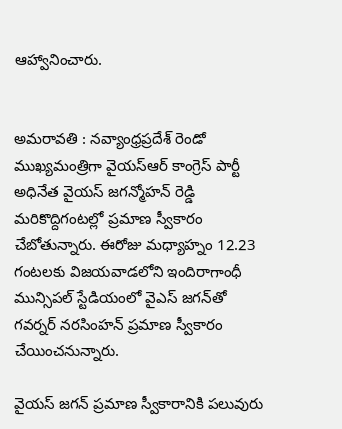ఆహ్వానించారు.


అమరావతి : నవ్యాంధ్రప్రదేశ్ రెండో ముఖ్యమంత్రిగా వైయస్ఆర్ కాంగ్రెస్ పార్టీ అధినేత వైయస్ జగన్మోహన్ రెడ్డి మరికొద్దిగంటల్లో ప్రమాణ స్వీకారం చేబోతున్నారు. ఈరోజు మధ్యాహ్నం 12.23 గంటలకు విజయవాడలోని ఇందిరాగాంధీ మున్సిపల్‌ స్టేడియంలో వైఎస్‌ జగన్‌తో గవర్నర్‌ నరసింహన్‌ ప్రమాణ స్వీకారం చేయించనున్నారు.

వైయస్ జగన్ ప్రమాణ స్వీకారానికి పలువురు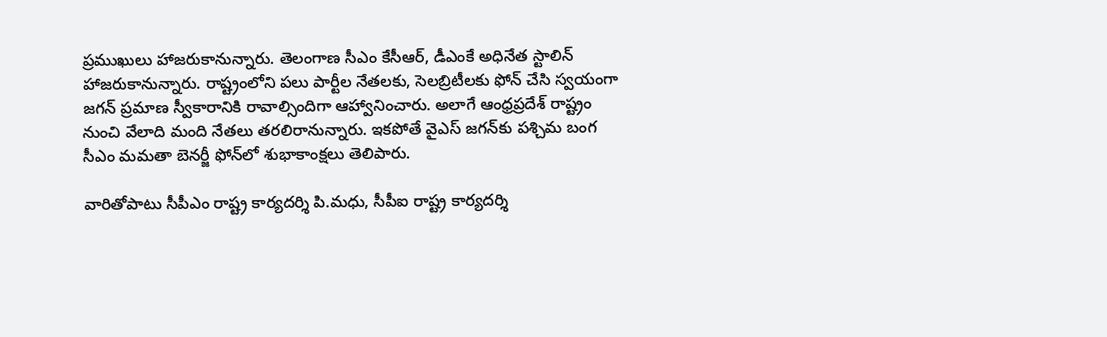ప్రముఖులు హాజరుకానున్నారు. తెలంగాణ సీఎం కేసీఆర్, డీఎంకే అధినేత స్టాలిన్‌ హాజరుకానున్నారు. రాష్ట్రంలోని పలు పార్టీల నేతలకు, సెలబ్రిటీలకు ఫోన్ చేసి స్వయంగా జగన్ ప్రమాణ స్వీకారానికి రావాల్సిందిగా ఆహ్వానించారు. అలాగే ఆంధ్రప్రదేశ్ రాష్ట్రం నుంచి వేలాది మంది నేతలు తరలిరానున్నారు. ఇకపోతే వైఎస్‌ జగన్‌కు పశ్చిమ బంగ సీఎం మమతా బెనర్జీ ఫోన్‌లో శుభాకాంక్షలు తెలిపారు.

వారితోపాటు సీపీఎం రాష్ట్ర కార్యదర్శి పి.మధు, సీపీఐ రాష్ట్ర కార్యదర్శి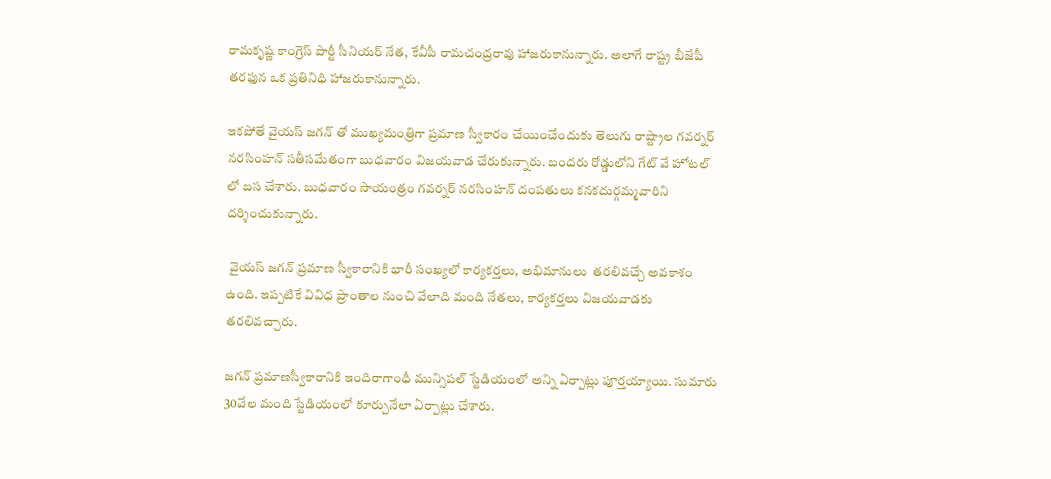రామకృష్ణ కాంగ్రెస్ పార్టీ సీనియర్ నేత, కేవీపీ రామచంద్రరావు హాజరుకానున్నారు. అలాగే రాష్ట్ర బీజేపీ తరఫున ఒక ప్రతినిధి హాజరుకానున్నారు.

ఇకపోతే వైయస్ జగన్ తో ముఖ్యమంత్రిగా ప్రమాణ స్వీకారం చేయించేందుకు తెలుగు రాష్ట్రాల గవర్నర్ నరసింహన్ సతీసమేతంగా బుధవారం విజయవాడ చేరుకున్నారు. బందరు రోడ్డులోని గేట్ వే హోటల్ లో బస చేశారు. బుధవారం సాయంత్రం గవర్నర్ నరసింహన్ దంపతులు కనకదుర్గమ్మవారిని దర్శించుకున్నారు.

 వైయస్ జగన్ ప్రమాణ స్వీకారానికి భారీ సంఖ్యలో కార్యకర్తలు, అభిమానులు  తరలివచ్చే అవకాశం ఉంది. ఇప్పటికే వివిధ ప్రాంతాల నుంచి వేలాది మంది నేతలు, కార్యకర్తలు విజయవాడకు తరలివచ్చారు.

జగన్ ప్రమాణస్వీకారానికి ఇందిరాగాంధీ మున్సిపల్ స్టేడియంలో అన్ని ఏర్పాట్లు పూర్తయ్యాయి. సుమారు 30వేల మంది స్టేడియంలో కూర్చునేలా ఏర్పాట్లు చేశారు.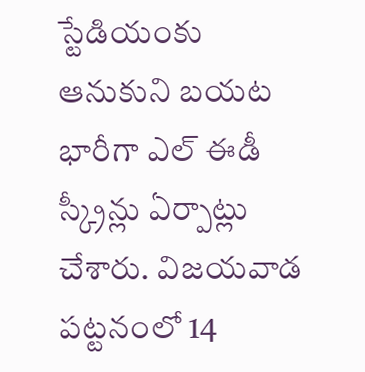స్టేడియంకు ఆనుకుని బయట భారీగా ఎల్ ఈడీ స్క్రీన్లు ఏర్పాట్లు చేశారు. విజయవాడ పట్టనంలో 14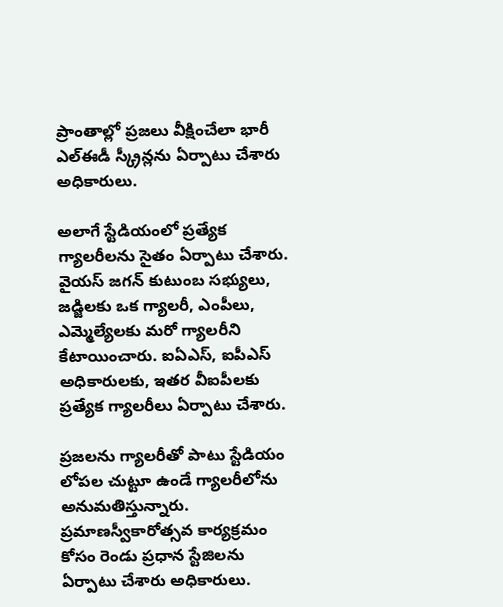ప్రాంతాల్లో ప్రజలు వీక్షించేలా భారీ ఎల్ఈడీ స్క్రీన్లను ఏర్పాటు చేశారు అధికారులు.

అలాగే స్టేడియంలో ప్రత్యేక గ్యాలరీలను సైతం ఏర్పాటు చేశారు. వైయస్ జగన్ కుటుంబ సభ్యులు, జడ్జిలకు ఒక గ్యాలరీ, ఎంపీలు, ఎమ్మెల్యేలకు మరో గ్యాలరీని కేటాయించారు. ఐఏఎస్, ఐపీఎస్‌ అధికారులకు, ఇతర వీఐపీలకు ప్రత్యేక గ్యాలరీలు ఏర్పాటు చేశారు.

ప్రజలను గ్యాలరీతో పాటు స్టేడియం లోపల చుట్టూ ఉండే గ్యాలరీలోను అనుమతిస్తున్నారు. ప్రమాణస్వీకారోత్సవ కార్యక్రమం కోసం రెండు ప్రధాన స్టేజిలను ఏర్పాటు చేశారు అధికారులు.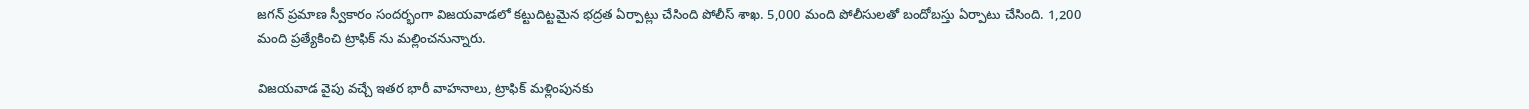జగన్ ప్రమాణ స్వీకారం సందర్భంగా విజయవాడలో కట్టుదిట్టమైన భద్రత ఏర్పాట్లు చేసింది పోలీస్ శాఖ. 5,000 మంది పోలీసులతో బందోబస్తు ఏర్పాటు చేసింది. 1,200 మంది ప్రత్యేకించి ట్రాఫిక్ ను మల్లించనున్నారు.

విజయవాడ వైపు వచ్చే ఇతర భారీ వాహనాలు, ట్రాఫిక్‌ మళ్లింపునకు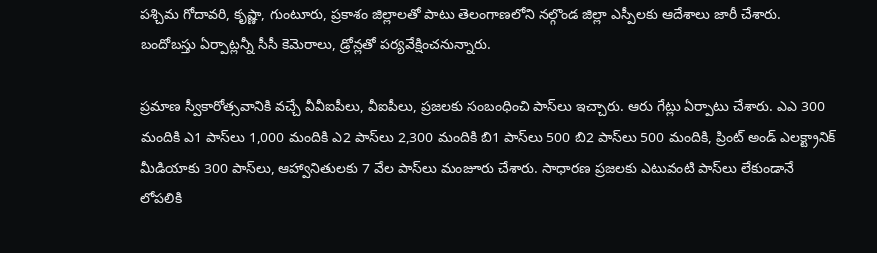పశ్చిమ గోదావరి, కృష్ణా, గుంటూరు, ప్రకాశం జిల్లాలతో పాటు తెలంగాణలోని నల్గొండ జిల్లా ఎస్పీలకు ఆదేశాలు జారీ చేశారు. బందోబస్తు ఏర్పాట్లన్నీ సీసీ కెమెరాలు, డ్రోన్లతో పర్యవేక్షించనున్నారు.

ప్రమాణ స్వీకారోత్సవానికి వచ్చే వీవీఐపీలు, వీఐపీలు, ప్రజలకు సంబంధించి పాస్‌లు ఇచ్చారు. ఆరు గేట్లు ఏర్పాటు చేశారు. ఎఎ 300 మందికి ఎ1 పాస్‌లు 1,000 మందికి ఎ2 పాస్‌లు 2,300 మందికి బి1 పాస్‌లు 500 బి2 పాస్‌లు 500 మందికి, ప్రింట్‌ అండ్‌ ఎలక్ట్రానిక్‌ మీడియాకు 300 పాస్‌లు, ఆహ్వానితులకు 7 వేల పాస్‌లు మంజూరు చేశారు. సాధారణ ప్రజలకు ఎటువంటి పాస్‌లు లేకుండానే లోపలికి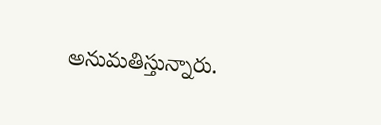అనుమతిస్తున్నారు.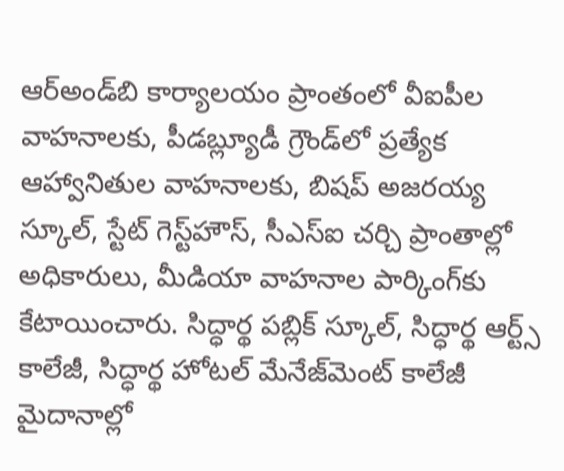ఆర్‌అండ్‌బి కార్యాలయం ప్రాంతంలో వీఐపీల వాహనాలకు, పీడబ్ల్యూడీ గ్రౌండ్‌లో ప్రత్యేక ఆహ్వానితుల వాహనాలకు, బిషప్‌ అజరయ్య స్కూల్, స్టేట్‌ గెస్ట్‌హౌస్, సీఎస్‌ఐ చర్చి ప్రాంతాల్లో అధికారులు, మీడియా వాహనాల పార్కింగ్‌కు కేటాయించారు. సిద్ధార్థ పబ్లిక్‌ స్కూల్, సిద్ధార్థ ఆర్ట్స్‌ కాలేజీ, సిద్ధార్థ హోటల్‌ మేనేజ్‌మెంట్‌ కాలేజీ మైదానాల్లో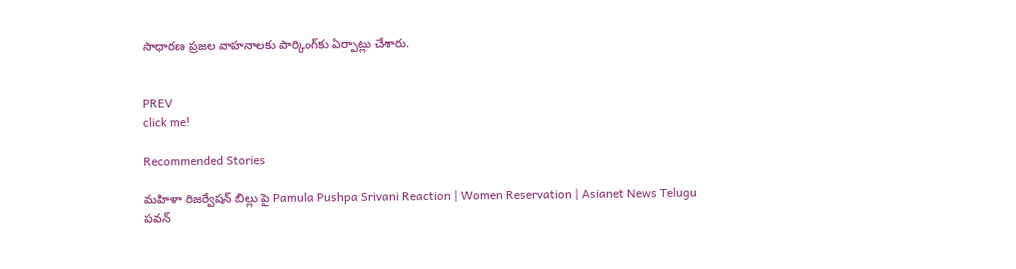సాధారణ ప్రజల వాహనాలకు పార్కింగ్‌కు ఏర్పాట్లు చేశారు.


PREV
click me!

Recommended Stories

మహిళా రిజర్వేషన్ బిల్లు పై Pamula Pushpa Srivani Reaction | Women Reservation | Asianet News Telugu
పవన్‌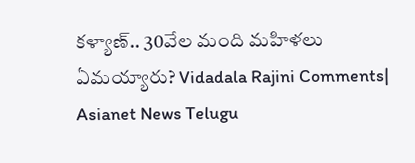కళ్యాణ్‌.. 30వేల మంది మహిళలు ఏమయ్యారు? Vidadala Rajini Comments| Asianet News Telugu